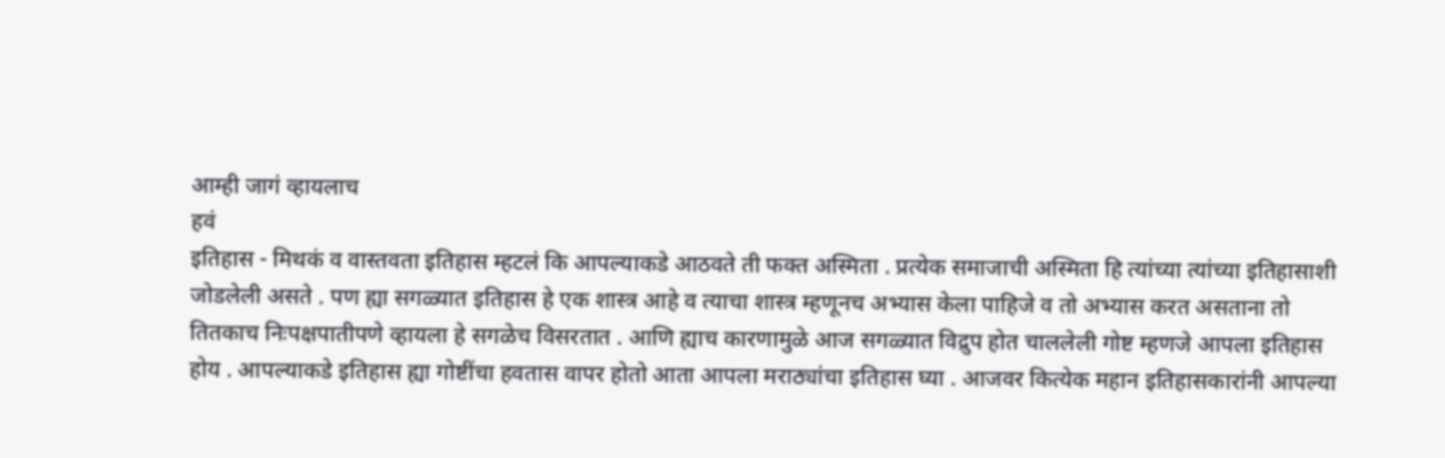आम्ही जागं व्हायलाच
हवं
इतिहास - मिथकं व वास्तवता इतिहास म्हटलं कि आपल्याकडे आठवते ती फक्त अस्मिता . प्रत्येक समाजाची अस्मिता हि त्यांच्या त्यांच्या इतिहासाशी जोडलेली असते . पण ह्या सगळ्यात इतिहास हे एक शास्त्र आहे व त्याचा शास्त्र म्हणूनच अभ्यास केला पाहिजे व तो अभ्यास करत असताना तो तितकाच निःपक्षपातीपणे व्हायला हे सगळेच विसरतात . आणि ह्याच कारणामुळे आज सगळ्यात विद्रुप होत चाललेली गोष्ट म्हणजे आपला इतिहास होय . आपल्याकडे इतिहास ह्या गोष्टींचा हवतास वापर होतो आता आपला मराठ्यांचा इतिहास घ्या . आजवर कित्येक महान इतिहासकारांनी आपल्या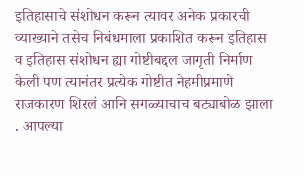इतिहासाचे संशोधन करून त्यावर अनेक प्रकारची व्याख्याने तसेच निबंधमाला प्रकाशित करून इतिहास व इतिहास संशोधन ह्या गोष्टीबद्दल जागृती निर्माण केली पण त्यानंतर प्रत्येक गोष्टीत नेहमीप्रमाणे राजकारण शिरलं आनि सगळ्याचाच बट्याबोळ झाला . आपल्या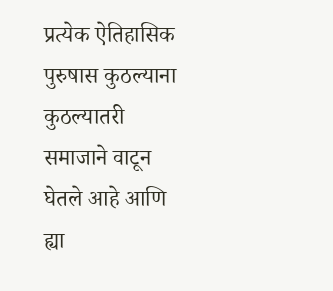प्रत्येक ऐतिहासिक पुरुषास कुठल्याना कुठल्यातरी समाजाने वाटून घेतले आहे आणि ह्या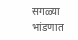सगळ्या भांडणात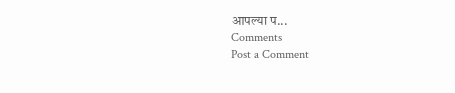आपल्या प...
Comments
Post a Comment